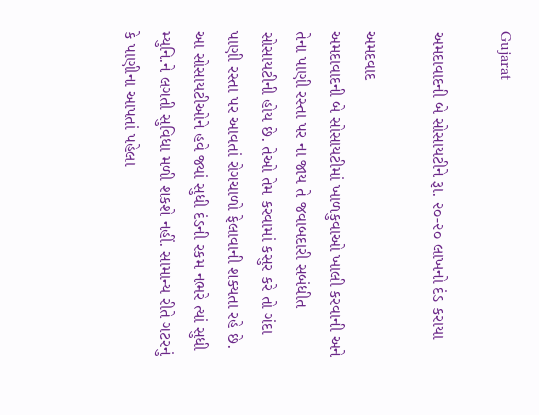Gujarat

અમદાવાદની બે સોસાયટીને રૂા. ૨૦-૨૦ લાખનો દંડ કરાયા

અમદવાદ
અમદાવાદની બે સોસાયટીમાં ખાળકુવાઓ ખાલી કરવાની અને તેના પાણી રસ્તા પર ના જાય તે જવાબદારી સબંધીત સોસાયટીની હોય છે. તેઓ તેમ કરવામાં કસુર કરે તો ગંદા પાણી રસ્તા પર આવતાં રોગચાળો ફેલાવાની શક્યતા રહે છે. આ સોસાયટીઓને હવે જ્યાં સુધી દંડની રકમ નભરે ત્યાં સુધી મ્યુનિ.ને લગતી સુવિધા મળી શકશે નહીં. સામાન્ય રીતે ગટરનું કે પાણીના આપતાં પહેલા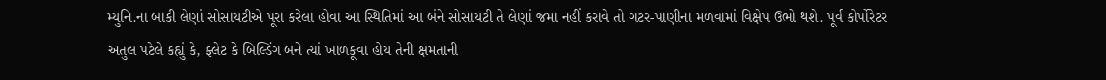મ્યુનિ.ના બાકી લેણાં સોસાયટીએ પૂરા કરેલા હોવા આ સ્થિતિમાં આ બંને સોસાયટી તે લેણાં જમા નહીં કરાવે તો ગટર-પાણીના મળવામાં વિક્ષેપ ઉભો થશે. પૂર્વ કોર્પોરેટર અતુલ પટેલે કહ્યું કે, ફ્લેટ કે બિલ્ડિંગ બને ત્યાં ખાળકૂવા હોય તેની ક્ષમતાની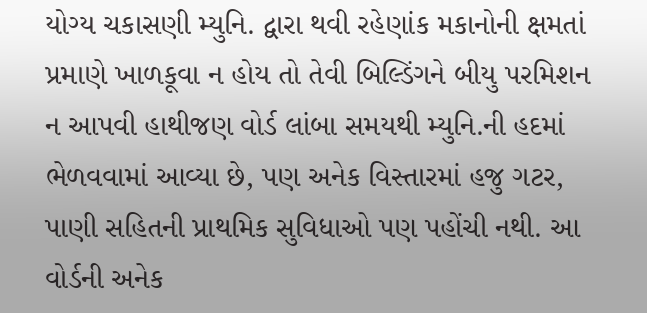યોગ્ય ચકાસણી મ્યુનિ. દ્વારા થવી રહેણાંક મકાનોની ક્ષમતાં પ્રમાણે ખાળકૂવા ન હોય તો તેવી બિલ્ડિંગને બીયુ પરમિશન ન આપવી હાથીજણ વોર્ડ લાંબા સમયથી મ્યુનિ.ની હદમાં ભેળવવામાં આવ્યા છે, પણ અનેક વિસ્તારમાં હજુ ગટર, પાણી સહિતની પ્રાથમિક સુવિધાઓ પણ પહોંચી નથી. આ વોર્ડની અનેક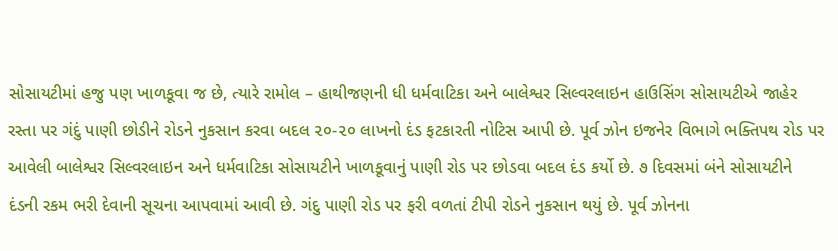સોસાયટીમાં હજુ પણ ખાળકૂવા જ છે, ત્યારે રામોલ – હાથીજણની ધી ધર્મવાટિકા અને બાલેશ્વર સિલ્વરલાઇન હાઉસિંગ સોસાયટીએ જાહેર રસ્તા પર ગંદું પાણી છોડીને રોડને નુકસાન કરવા બદલ ૨૦-૨૦ લાખનો દંડ ફટકારતી નોટિસ આપી છે. પૂર્વ ઝોન ઇજનેર વિભાગે ભક્તિપથ રોડ પર આવેલી બાલેશ્વર સિલ્વરલાઇન અને ધર્મવાટિકા સોસાયટીને ખાળકૂવાનું પાણી રોડ પર છોડવા બદલ દંડ કર્યો છે. ૭ દિવસમાં બંને સોસાયટીને દંડની રકમ ભરી દેવાની સૂચના આપવામાં આવી છે. ગંદુ પાણી રોડ પર ફરી વળતાં ટીપી રોડને નુકસાન થયું છે. પૂર્વ ઝોનના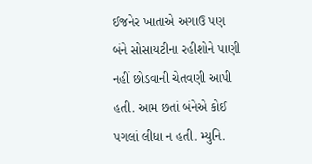ઈજનેર ખાતાએ અગાઉ પણ બંને સોસાયટીના રહીશોને પાણી નહીં છોડવાની ચેતવણી આપી હતી. આમ છતાં બંનેએ કોઈ પગલાં લીધા ન હતી. મ્યુનિ.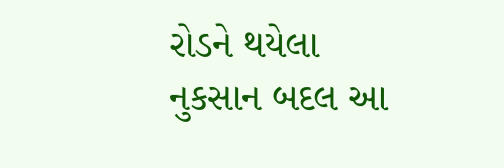રોડને થયેલા નુકસાન બદલ આ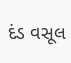દંડ વસૂલ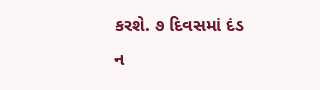કરશે. ૭ દિવસમાં દંડ ન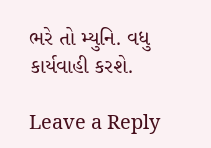ભરે તો મ્યુનિ. વધુ કાર્યવાહી કરશે.

Leave a Reply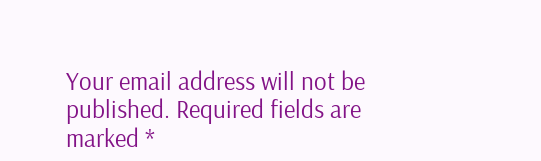Your email address will not be published. Required fields are marked *